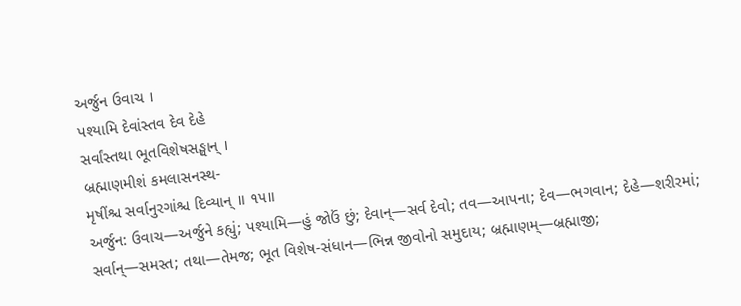અર્જુન ઉવાચ ।
પશ્યામિ દેવાંસ્તવ દેવ દેહે
સર્વાંસ્તથા ભૂતવિશેષસઙ્ઘાન્ ।
બ્રહ્માણમીશં કમલાસનસ્થ-
મૃષીંશ્ચ સર્વાનુરગાંશ્ચ દિવ્યાન્ ॥ ૧૫॥
અર્જુન: ઉવાચ—અર્જુને કહ્યું; પશ્યામિ—હું જોઉં છું; દેવાન્—સર્વ દેવો; તવ—આપના; દેવ—ભગવાન; દેહે—શરીરમાં; સર્વાન્—સમસ્ત; તથા—તેમજ; ભૂત વિશેષ-સંધાન—ભિન્ન જીવોનો સમુદાય; બ્રહ્માણમ્—બ્રહ્માજી;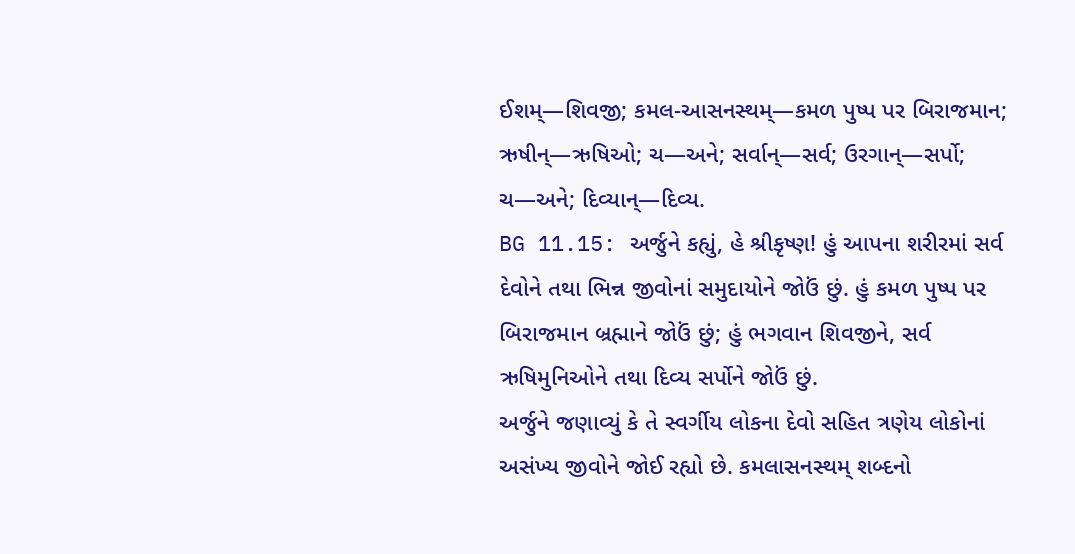ઈશમ્—શિવજી; કમલ-આસનસ્થમ્—કમળ પુષ્પ પર બિરાજમાન; ઋષીન્—ઋષિઓ; ચ—અને; સર્વાન્—સર્વ; ઉરગાન્—સર્પો; ચ—અને; દિવ્યાન્—દિવ્ય.
BG 11.15: અર્જુને કહ્યું, હે શ્રીકૃષ્ણ! હું આપના શરીરમાં સર્વ દેવોને તથા ભિન્ન જીવોનાં સમુદાયોને જોઉં છું. હું કમળ પુષ્પ પર બિરાજમાન બ્રહ્માને જોઉં છું; હું ભગવાન શિવજીને, સર્વ ઋષિમુનિઓને તથા દિવ્ય સર્પોને જોઉં છું.
અર્જુને જણાવ્યું કે તે સ્વર્ગીય લોકના દેવો સહિત ત્રણેય લોકોનાં અસંખ્ય જીવોને જોઈ રહ્યો છે. કમલાસનસ્થમ્ શબ્દનો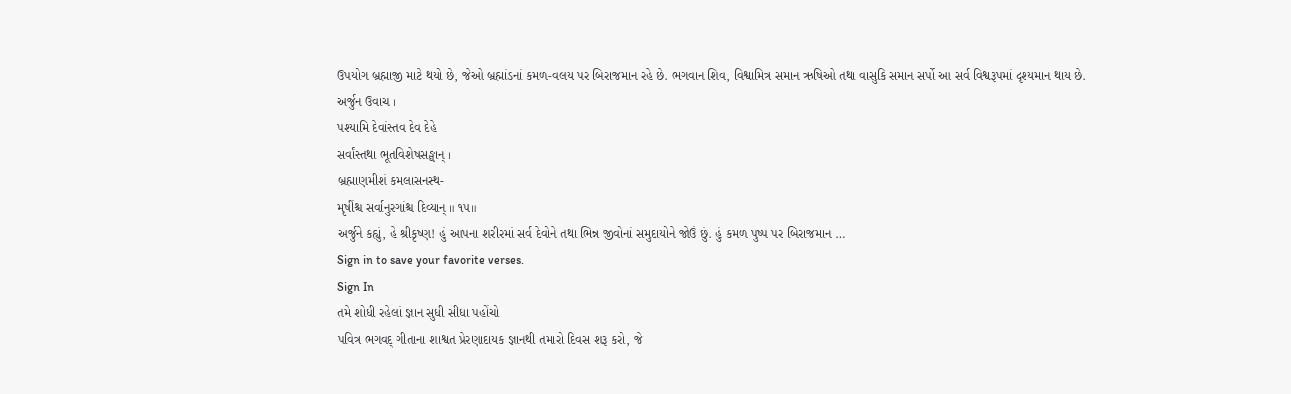ઉપયોગ બ્રહ્માજી માટે થયો છે, જેઓ બ્રહ્માંડનાં કમળ-વલય પર બિરાજમાન રહે છે. ભગવાન શિવ, વિશ્વામિત્ર સમાન ઋષિઓ તથા વાસુકિ સમાન સર્પો આ સર્વ વિશ્વરૂપમાં દૃશ્યમાન થાય છે.
અર્જુન ઉવાચ ।
પશ્યામિ દેવાંસ્તવ દેવ દેહે
સર્વાંસ્તથા ભૂતવિશેષસઙ્ઘાન્ ।
બ્રહ્માણમીશં કમલાસનસ્થ-
મૃષીંશ્ચ સર્વાનુરગાંશ્ચ દિવ્યાન્ ॥ ૧૫॥
અર્જુને કહ્યું, હે શ્રીકૃષ્ણ! હું આપના શરીરમાં સર્વ દેવોને તથા ભિન્ન જીવોનાં સમુદાયોને જોઉં છું. હું કમળ પુષ્પ પર બિરાજમાન …
Sign in to save your favorite verses.
Sign In
તમે શોધી રહેલાં જ્ઞાન સુધી સીધા પહોંચો
પવિત્ર ભગવદ્ ગીતાના શાશ્વત પ્રેરણાદાયક જ્ઞાનથી તમારો દિવસ શરૂ કરો, જે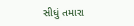સીધું તમારા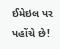ઈમેઇલ પર પહોંચે છે!